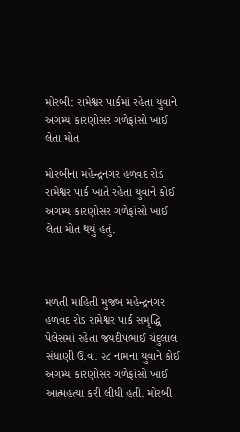મોરબી: રામેશ્વર પાર્કમાં રહેતા યુવાને અગમ્ય કારણોસર ગળેફાંસો ખાઈ લેતા મોત

મોરબીના મહેન્દ્રનગર હળવદ રોડ રામેશ્વર પાર્ક ખાતે રહેતા યુવાને કોઈ અગમ્ય કારણોસર ગળેફાંસો ખાઈ લેતા મોત થયું હતું.



મળતી માહિતી મુજબ મહેન્દ્રનગર હળવદ રોડ રામેશ્વર પાર્ક સમૃદ્ધિ પેલેસમાં રહેતા જયદીપભાઈ ચંદુલાલ સંધાણી ઉ.વ. ૨૮ નામના યુવાને કોઈ અગમ્ય કારણોસર ગળેફાંસો ખાઈ આત્મહત્યા કરી લીધી હતી. મોરબી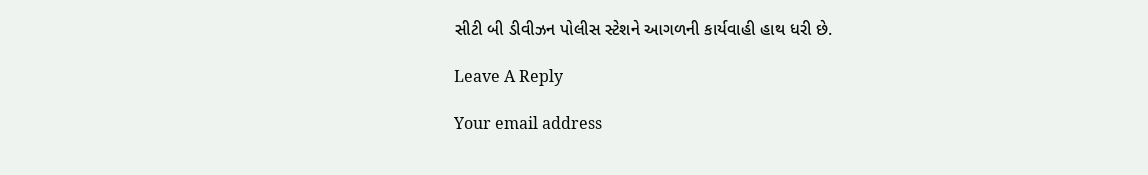સીટી બી ડીવીઝન પોલીસ સ્ટેશને આગળની કાર્યવાહી હાથ ધરી છે.

Leave A Reply

Your email address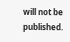will not be published.